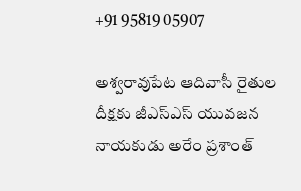+91 95819 05907

అశ్వరావుపేట ఆదివాసీ రైతుల దీక్షకు జీఎస్ఎస్ యువజన నాయకుడు అరేం ప్రశాంత్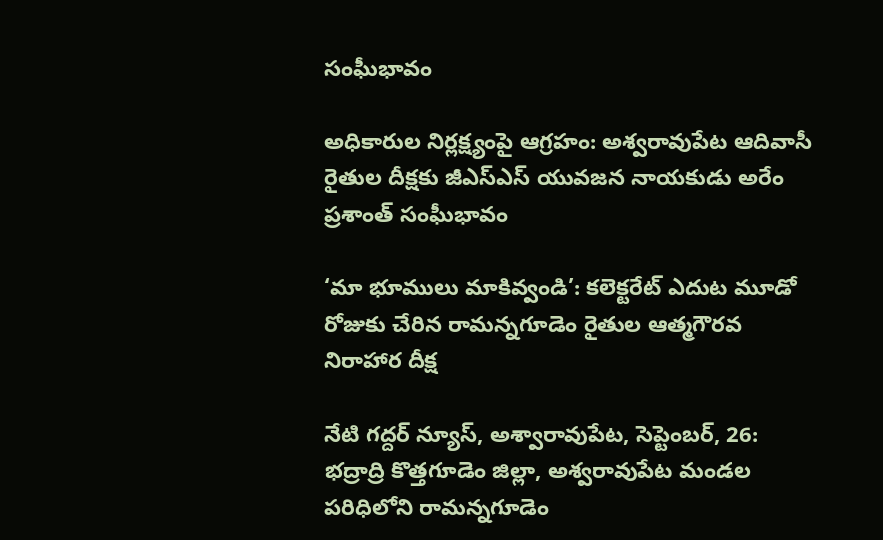సంఘీభావం

అధికారుల నిర్లక్ష్యంపై ఆగ్రహం: అశ్వరావుపేట ఆదివాసీ రైతుల దీక్షకు జీఎస్ఎస్ యువజన నాయకుడు అరేం ప్రశాంత్ సంఘీభావం

‘మా భూములు మాకివ్వండి’: కలెక్టరేట్ ఎదుట మూడో రోజుకు చేరిన రామన్నగూడెం రైతుల ఆత్మగౌరవ నిరాహార దీక్ష

నేటి గద్దర్ న్యూస్, అశ్వారావుపేట, సెప్టెంబర్, 26: భద్రాద్రి కొత్తగూడెం జిల్లా, అశ్వరావుపేట మండల పరిధిలోని రామన్నగూడెం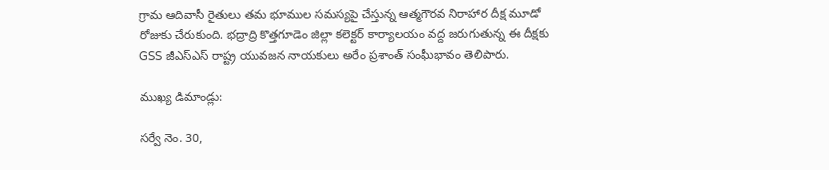గ్రామ ఆదివాసీ రైతులు తమ భూముల సమస్యపై చేస్తున్న ఆత్మగౌరవ నిరాహార దీక్ష మూడో రోజుకు చేరుకుంది. భద్రాద్రి కొత్తగూడెం జిల్లా కలెక్టర్ కార్యాలయం వద్ద జరుగుతున్న ఈ దీక్షకు GSS జీఎస్ఎస్ రాష్ట్ర యువజన నాయకులు అరేం ప్రశాంత్ సంఘీభావం తెలిపారు.

ముఖ్య డిమాండ్లు:

సర్వే నెం. 30,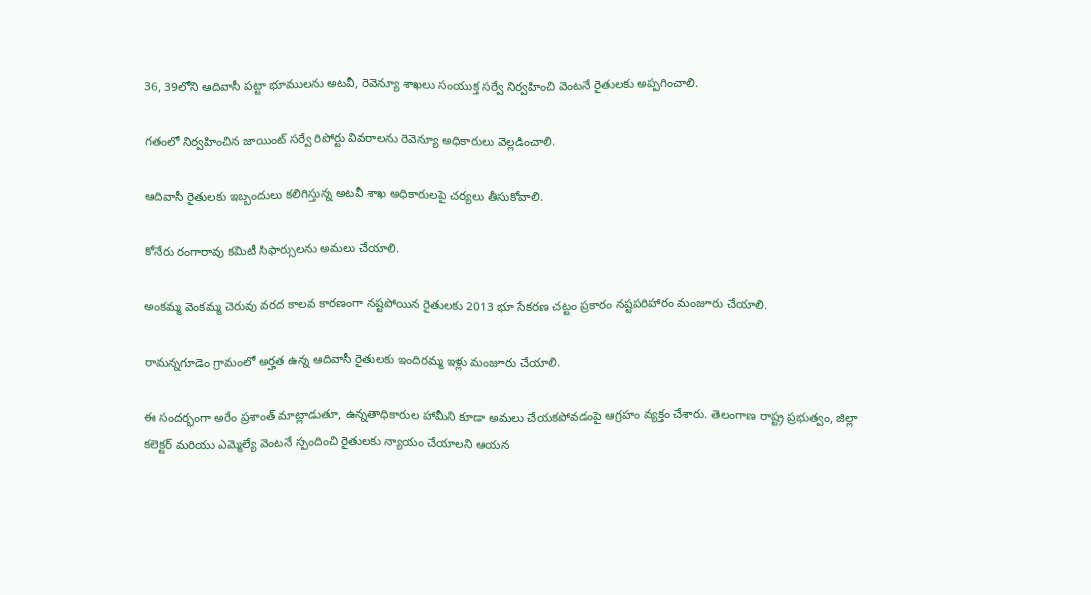36, 39లోని ఆదివాసీ పట్టా భూములను అటవీ, రెవెన్యూ శాఖలు సంయుక్త సర్వే నిర్వహించి వెంటనే రైతులకు అప్పగించాలి.

గతంలో నిర్వహించిన జాయింట్ సర్వే రిపోర్టు వివరాలను రెవెన్యూ అధికారులు వెల్లడించాలి.

ఆదివాసీ రైతులకు ఇబ్బందులు కలిగిస్తున్న అటవీ శాఖ అధికారులపై చర్యలు తీసుకోవాలి.

కోనేరు రంగారావు కమిటీ సిఫార్సులను అమలు చేయాలి.

అంకమ్మ వెంకమ్మ చెరువు వరద కాలవ కారణంగా నష్టపోయిన రైతులకు 2013 భూ సేకరణ చట్టం ప్రకారం నష్టపరిహారం మంజూరు చేయాలి.

రామన్నగూడెం గ్రామంలో అర్హత ఉన్న ఆదివాసీ రైతులకు ఇందిరమ్మ ఇళ్లు మంజూరు చేయాలి.

ఈ సందర్భంగా అరేం ప్రశాంత్ మాట్లాడుతూ, ఉన్నతాధికారుల హామీని కూడా అమలు చేయకపోవడంపై ఆగ్రహం వ్యక్తం చేశారు. తెలంగాణ రాష్ట్ర ప్రభుత్వం, జిల్లా కలెక్టర్ మరియు ఎమ్మెల్యే వెంటనే స్పందించి రైతులకు న్యాయం చేయాలని ఆయన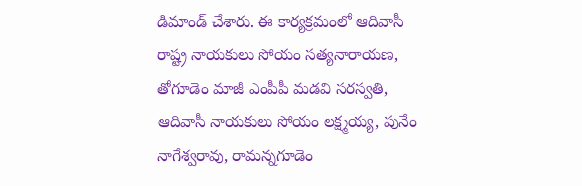డిమాండ్ చేశారు. ఈ కార్యక్రమంలో ఆదివాసీ రాష్ట్ర నాయకులు సోయం సత్యనారాయణ, తోగూడెం మాజీ ఎంపీపీ మడవి సరస్వతి, ఆదివాసీ నాయకులు సోయం లక్ష్మయ్య, పునేం నాగేశ్వరావు, రామన్నగూడెం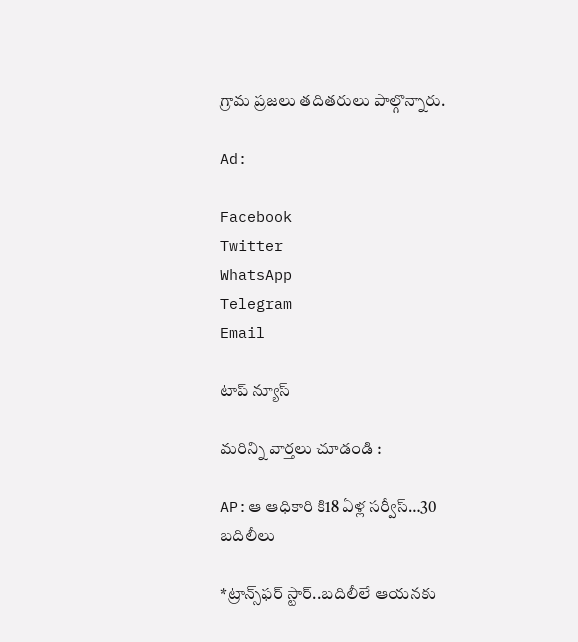గ్రామ ప్రజలు తదితరులు పాల్గొన్నారు.

Ad:

Facebook
Twitter
WhatsApp
Telegram
Email

టాప్ న్యూస్

మరిన్ని వార్తలు చూడండి :

AP:ఆ ఆధికారి కి18 ఏళ్ల సర్వీస్…30 బదిలీలు

*ట్రాన్స్‌ఫర్ స్టార్..బదిలీలే ఆయనకు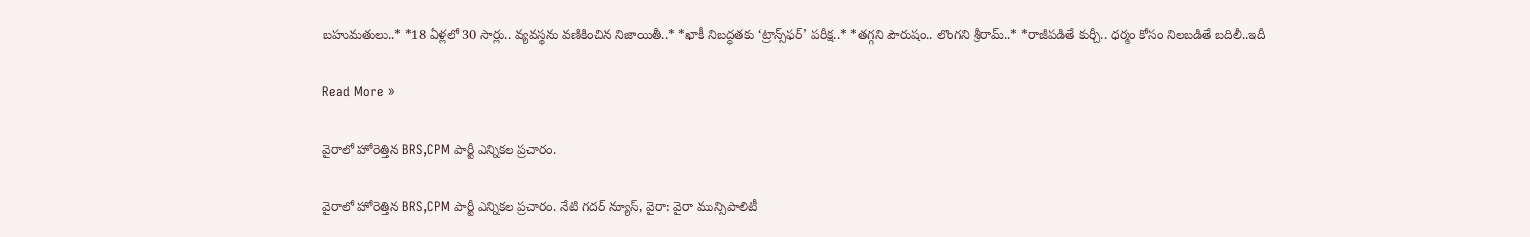బహుమతులు..* *18 ఏళ్లలో 30 సార్లు.. వ్యవస్థను వణికించిన నిజాయితీ..* *ఖాకీ నిబద్ధతకు ‘ట్రాన్స్‌ఫర్’ పరీక్ష..* *తగ్గని పౌరుషం.. లొంగని శ్రీరామ్..* *రాజీపడితే కుర్చీ.. ధర్మం కోసం నిలబడితే బదిలీ..ఇదీ

Read More »

వైరాలో హోరెత్తిన BRS,CPM పార్టీ ఎన్నికల ప్రచారం.

వైరాలో హోరెత్తిన BRS,CPM పార్టీ ఎన్నికల ప్రచారం. నేటి గదర్ న్యూస్, వైరా: వైరా మున్సిపాలిటీ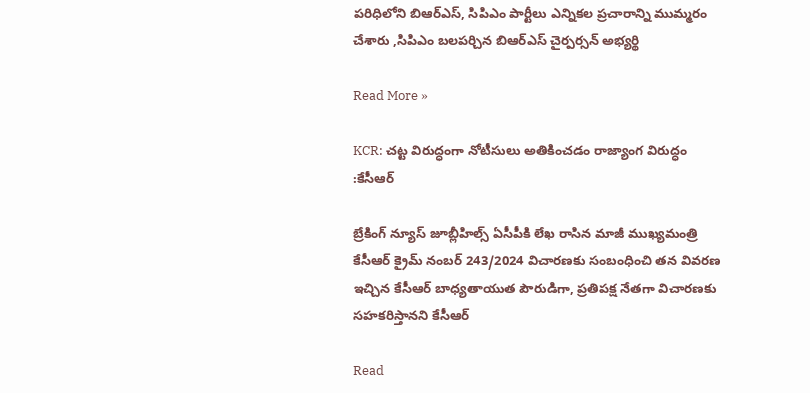పరిధిలోని బిఆర్ఎస్, సిపిఎం పార్టీలు ఎన్నికల ప్రచారాన్ని ముమ్మరం చేశారు ,సిపిఎం బలపర్చిన బిఆర్ఎస్ చైర్పర్సన్ అభ్యర్థి

Read More »

KCR: చట్ట విరుద్ధంగా నోటీసులు అతికించడం రాజ్యాంగ విరుద్ధం :కేసీఆర్

బ్రేకింగ్ న్యూస్ జూబ్లీహిల్స్ ఏసీపీకి లేఖ రాసిన మాజీ ముఖ్యమంత్రి కేసీఆర్ క్రైమ్ నంబర్ 243/2024 విచారణకు సంబంధించి తన వివరణ ఇచ్చిన కేసీఆర్ బాధ్యతాయుత పౌరుడిగా, ప్రతిపక్ష నేతగా విచారణకు సహకరిస్తానని కేసీఆర్

Read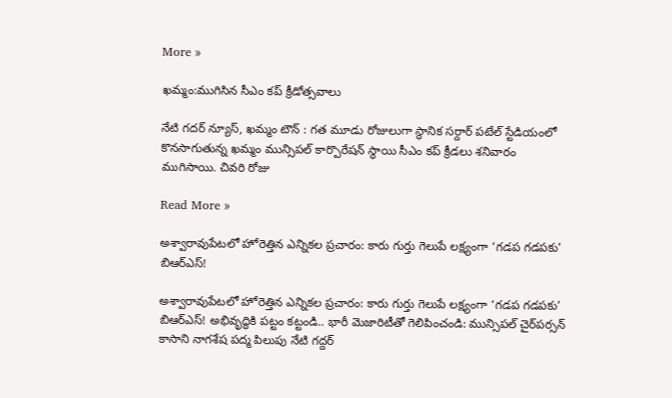More »

ఖమ్మం:ముగిసిన సీఎం కప్ క్రీడోత్సవాలు

నేటి గదర్ న్యూస్, ఖమ్మం టౌన్ : గత మూడు రోజులుగా స్థానిక సర్దార్ పటేల్ స్టేడియంలో కొనసాగుతున్న ఖమ్మం మున్సిపల్ కార్పొరేషన్ స్థాయి సీఎం కప్ క్రీడలు శనివారం ముగిసాయి. చివరి రోజు

Read More »

అశ్వారావుపేటలో హోరెత్తిన ఎన్నికల ప్రచారం: కారు గుర్తు గెలుపే లక్ష్యంగా ‘గడప గడపకు’ బిఆర్ఎస్!

అశ్వారావుపేటలో హోరెత్తిన ఎన్నికల ప్రచారం: కారు గుర్తు గెలుపే లక్ష్యంగా ‘గడప గడపకు’ బిఆర్ఎస్! అభివృద్ధికి పట్టం కట్టండి.. భారీ మెజారిటీతో గెలిపించండి: మున్సిపల్ చైర్‌పర్సన్ కాసాని నాగశేష పద్మ పిలుపు నేటి గద్దర్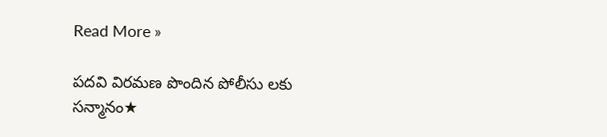Read More »

పదవి విరమణ పొందిన పోలీసు లకు సన్మానం★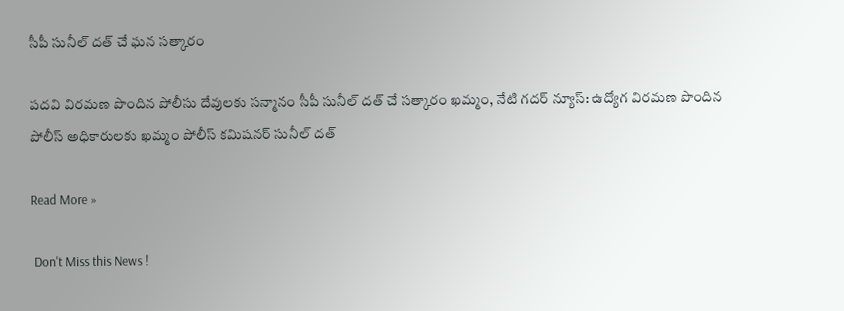సీపీ సునీల్ దత్ చే ఘన సత్కారం

పదవి విరమణ పొందిన పోలీసు దేవులకు సన్మానం సీపీ సునీల్ దత్ చే సత్కారం ఖమ్మం, నేటి గదర్ న్యూస్: ఉద్యోగ విరమణ పొందిన పోలీస్ అధికారులకు ఖమ్మం పోలీస్ కమిషనర్ సునీల్ దత్

Read More »

 Don't Miss this News !